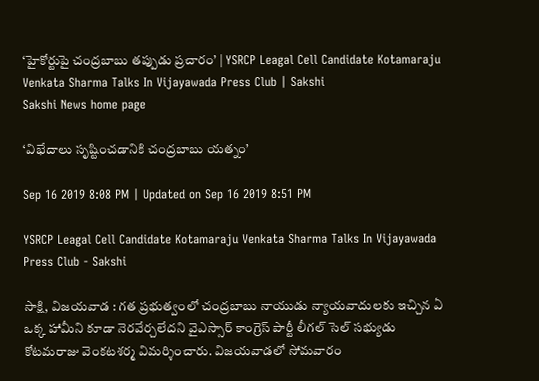‘హైకోర్టుపై చంద్రబాబు తప్పుడు ప్రచారం’ | YSRCP Leagal Cell Candidate Kotamaraju Venkata Sharma Talks In Vijayawada Press Club | Sakshi
Sakshi News home page

‘విభేదాలు సృష్టించడానికి చంద్రబాబు యత్నం’

Sep 16 2019 8:08 PM | Updated on Sep 16 2019 8:51 PM

YSRCP Leagal Cell Candidate Kotamaraju Venkata Sharma Talks In Vijayawada Press Club - Sakshi

సాక్షి, విజయవాడ : గత ప్రభుత్వంలో చంద్రబాబు నాయుడు న్యాయవాదులకు ఇచ్చిన ఏ ఒక్క హామీని కూడా నెరవేర్చలేదని వైఎస్సార్‌ కాంగ్రెస్‌ పార్టీ లీగల్‌ సెల్‌ సభ్యుడు కోటమరాజు వెంకటశర్మ విమర్శించారు. విజయవాడలో సోమవారం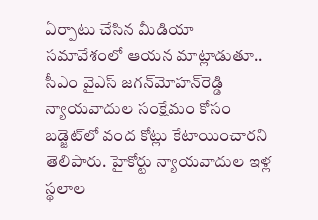ఏర్పాటు చేసిన మీడియా సమావేశంలో ఆయన మాట్లాడుతూ.. సీఎం వైఎస్‌ జగన్‌మోహన్‌రెడ్డి న్యాయవాదుల సంక్షేమం కోసం బడ్జెట్‌లో వంద కోట్లు కేటాయించారని తెలిపారు. హైకోర్టు న్యాయవాదుల ఇళ్ల స్థలాల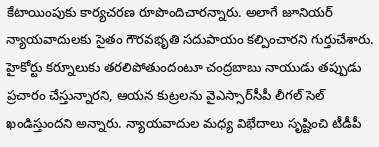కేటాయింపుకు కార్యచరణ రూపొందిచారన్నారు. అలాగే జూనియర్‌ న్యాయవాదులకు సైతం గౌరవభృతి సదుపాయం కల్పించారని గుర్తుచేశారు. హైకోర్టు కర్నూలుకు తరలిపోతుందంటూ చంద్రబాబు నాయుడు తప్పుడు ప్రచారం చేస్తున్నారని, ఆయన కుట్రలను వైఎస్సార్‌సీపీ లీగల్‌ సెల్‌ ఖండిస్తుందని అన్నారు. న్యాయవాదుల మధ్య విభేదాలు సృష్టించి టీడీపీ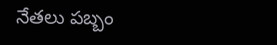నేతలు పబ్బం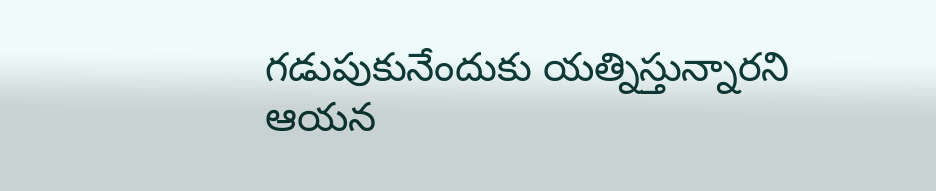గడుపుకునేందుకు యత్నిస్తున్నారని ఆయన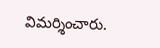విమర్శించారు.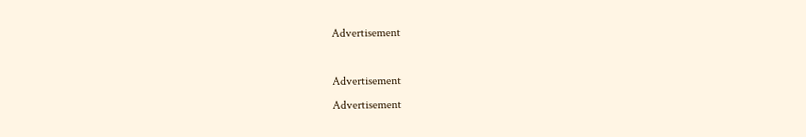Advertisement

Advertisement
Advertisement